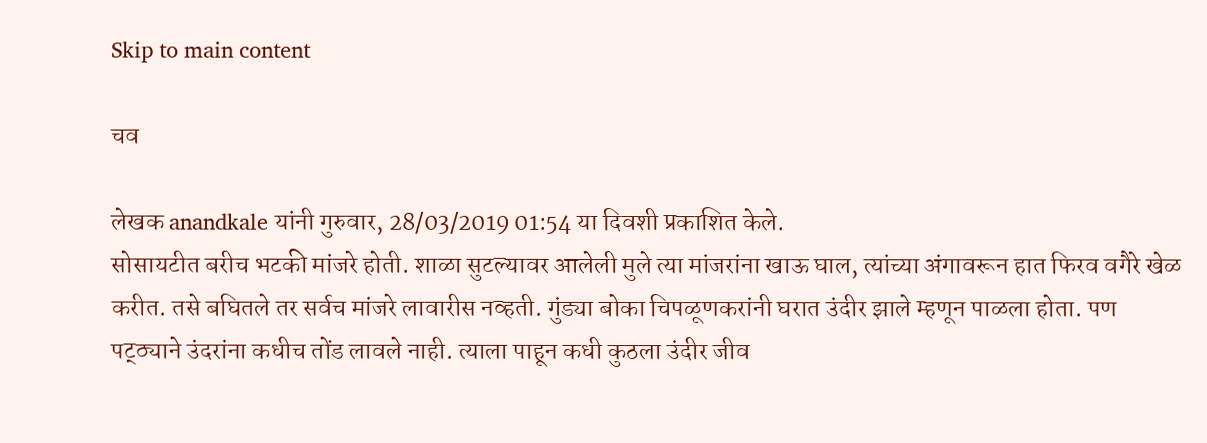Skip to main content

चव

लेखक anandkale यांनी गुरुवार, 28/03/2019 01:54 या दिवशी प्रकाशित केले.
सोसायटीत बरीच भटकी मांजरे होती. शाळा सुटल्यावर आलेली मुले त्या मांजरांना खाऊ घाल, त्यांच्या अंगावरून हात फिरव वगैरे खेळ करीत. तसे बघितले तर सर्वच मांजरे लावारीस नव्हती. गुंड्या बोका चिपळूणकरांनी घरात उंदीर झाले म्हणून पाळला होता. पण पट्ठ्याने उंदरांना कधीच तोंड लावले नाही. त्याला पाहून कधी कुठला उंदीर जीव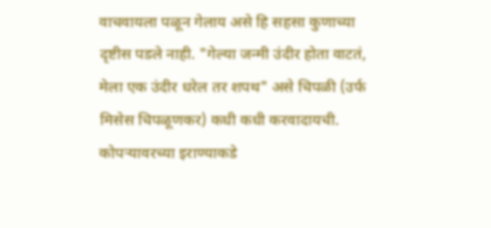वाचवायला पळून गेलाय असे हि सहसा कुणाच्या दृष्टीस पडले नाही. "गेल्या जन्मी उंदीर होता वाटतं, मेला एक उंदीर धरेल तर शपथ" असे चिपळी (उर्फ मिसेस चिपळूणकर) कधी कधी करवादायची. कोपऱ्यावरच्या इराण्याकडे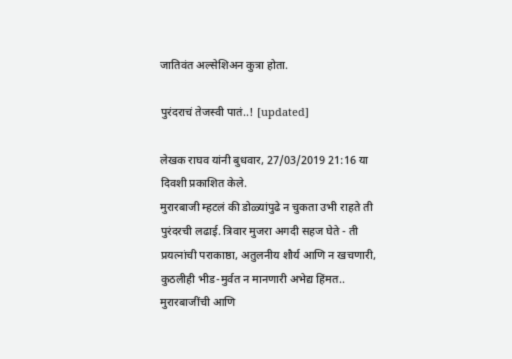जातिवंत अल्सेशिअन कुत्रा होता.

पुरंदराचं तेजस्वी पातं..! [updated]

लेखक राघव यांनी बुधवार, 27/03/2019 21:16 या दिवशी प्रकाशित केले.
मुरारबाजी म्हटलं की डोळ्यांपुढे न चुकता उभी राहते ती पुरंदरची लढाई. त्रिवार मुजरा अगदी सहज घेते - ती प्रयत्नांची पराकाष्ठा, अतुलनीय शौर्य आणि न खचणारी, कुठलीही भीड-मुर्वत न मानणारी अभेद्य हिंमत.. मुरारबाजींची आणि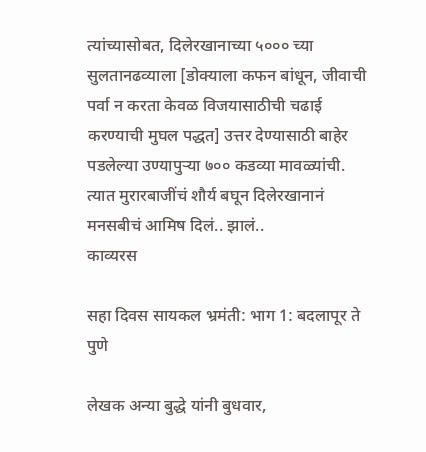त्यांच्यासोबत, दिलेरखानाच्या ५००० च्या सुलतानढव्याला [डोक्याला कफन बांधून, जीवाची पर्वा न करता केवळ विजयासाठीची चढाई करण्याची मुघल पद्धत] उत्तर देण्यासाठी बाहेर पडलेल्या उण्यापुर्‍या ७०० कडव्या मावळ्यांची. त्यात मुरारबाजींचं शौर्य बघून दिलेरखानानं मनसबीचं आमिष दिलं.. झालं..
काव्यरस

सहा दिवस सायकल भ्रमंती: भाग 1: बदलापूर ते पुणे

लेखक अन्या बुद्धे यांनी बुधवार,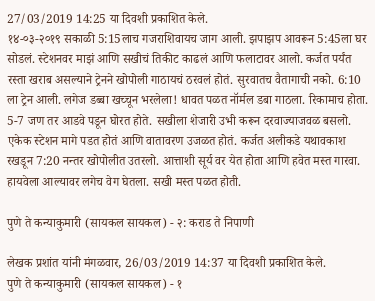27/03/2019 14:25 या दिवशी प्रकाशित केले.
१४-०३-२०१९ सकाळी 5:15लाच गजराशिवायच जाग आली. झपाझप आवरून 5:45ला घर सोडलं. स्टेशनवर माझं आणि सखीचं तिकीट काढलं आणि फलाटावर आलो. कर्जत पर्यंत रस्ता खराब असल्याने ट्रेनने खोपोली गाठायचं ठरवलं होतं. सुरवातच वैतागाची नको. 6:10 ला ट्रेन आली. लगेज डब्बा खच्चून भरलेला! धावत पळत नॉर्मल डबा गाठला. रिकामाच होता. 5-7 जण तर आडवे पडून घोरत होते. सखीला शेजारी उभी करून दरवाज्याजवळ बसलो. एकेक स्टेशन मागे पडत होतं आणि वातावरण उजळत होतं. कर्जत अलीकडे यथावकाश रखडून 7:20 नन्तर खोपोलीत उतरलो. आत्ताशी सूर्य वर येत होता आणि हवेत मस्त गारवा. हायवेला आल्यावर लगेच वेग घेतला. सखी मस्त पळत होती.

पुणे ते कन्याकुमारी (सायकल सायकल) - २: कराड ते निपाणी

लेखक प्रशांत यांनी मंगळवार, 26/03/2019 14:37 या दिवशी प्रकाशित केले.
पुणे ते कन्याकुमारी (सायकल सायकल) - १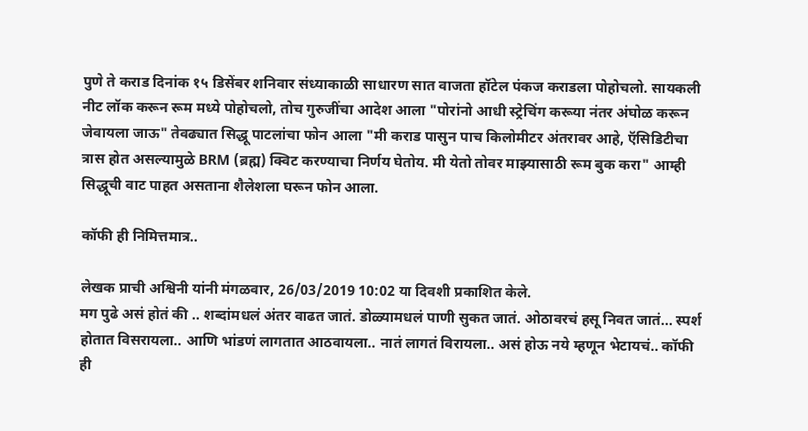पुणे ते कराड दिनांक १५ डिसेंबर शनिवार संध्याकाळी साधारण सात वाजता हॉटेल पंकज कराडला पोहोचलो. सायकली नीट लॉक करून रूम मध्ये पोहोचलो, तोच गुरुजींचा आदेश आला "पोरांनो आधी स्ट्रेचिंग करूया नंतर अंघोळ करून जेवायला जाऊ" तेवढ्यात सिद्धू पाटलांचा फोन आला "मी कराड पासुन पाच किलोमीटर अंतरावर आहे, ऍसिडिटीचा त्रास होत असल्यामुळे BRM (ब्रह्म) क्विट करण्याचा निर्णय घेतोय. मी येतो तोवर माझ्यासाठी रूम बुक करा" आम्ही सिद्धूची वाट पाहत असताना शैलेशला घरून फोन आला.

कॉफी ही निमित्तमात्र..

लेखक प्राची अश्विनी यांनी मंगळवार, 26/03/2019 10:02 या दिवशी प्रकाशित केले.
मग पुढे असं होतं की .. शब्दांमधलं अंतर वाढत जातं. डोळ्यामधलं पाणी सुकत जातं. ओठावरचं हसू निवत जातं... स्पर्श होतात विसरायला.. आणि भांडणं लागतात आठवायला.. नातं लागतं विरायला.. असं होऊ नये म्हणून भेटायचं.. कॉफी ही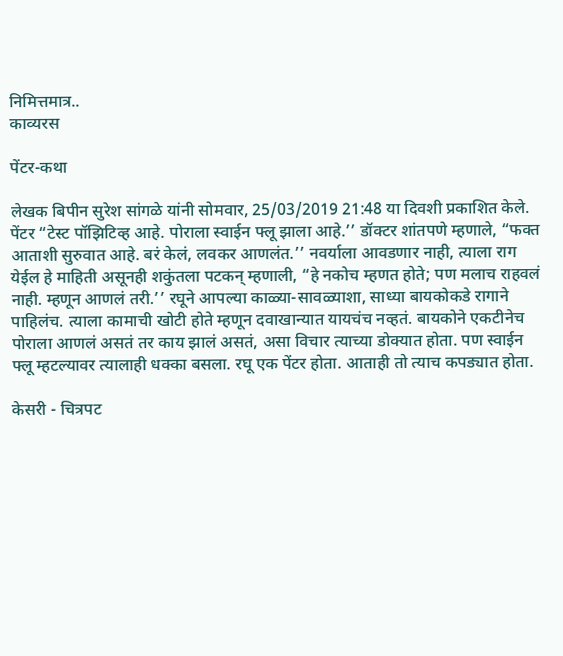निमित्तमात्र..
काव्यरस

पेंटर-कथा

लेखक बिपीन सुरेश सांगळे यांनी सोमवार, 25/03/2019 21:48 या दिवशी प्रकाशित केले.
पेंटर “टेस्ट पॉझिटिव्ह आहे. पोराला स्वाईन फ्लू झाला आहे.’’ डॉक्टर शांतपणे म्हणाले, “फक्त आताशी सुरुवात आहे. बरं केलं, लवकर आणलंत.’’ नवर्याला आवडणार नाही, त्याला राग येईल हे माहिती असूनही शकुंतला पटकन् म्हणाली, “हे नकोच म्हणत होते; पण मलाच राहवलं नाही. म्हणून आणलं तरी.’’ रघूने आपल्या काळ्या-सावळ्याशा, साध्या बायकोकडे रागाने पाहिलंच. त्याला कामाची खोटी होते म्हणून दवाखान्यात यायचंच नव्हतं. बायकोने एकटीनेच पोराला आणलं असतं तर काय झालं असतं, असा विचार त्याच्या डोक्यात होता. पण स्वाईन फ्लू म्हटल्यावर त्यालाही धक्का बसला. रघू एक पेंटर होता. आताही तो त्याच कपड्यात होता.

केसरी - चित्रपट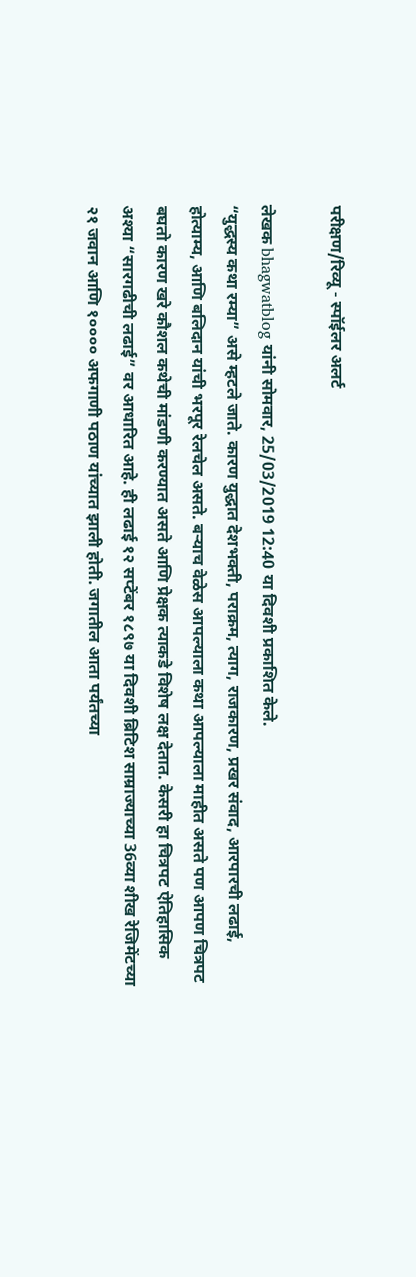परीक्षण/रिव्यू - स्पॉईलर अलर्ट

लेखक bhagwatblog यांनी सोमवार, 25/03/2019 12:40 या दिवशी प्रकाशित केले.
“युद्धस्य कथा रम्या” असे म्हटले जाते. कारण युद्धात देशभक्ती, पराक्रम, त्याग, राजकारण, प्रखर संवाद, आरपारची लढाई, होत्याम्य, आणि बलिदान यांची भरपूर रेलचेल असते. बऱ्याच वेळेस आपल्याला कथा आपल्याला माहीत असते पण आपण चित्रपट बघतो कारण खरे कौशल कथेची मांडणी करण्यात असते आणि प्रेक्षक त्याकडे विशेष लक्ष देतात. केसरी हा चित्रपट ऐतिहासिक अश्या “सारगढीची लढाई” वर आधारित आहे. ही लढाई १२ सप्टेंबर १८९७ या दिवशी ब्रिटिश साम्राज्याच्या 36व्या शीख रेजिमेंटच्या २१ जवान आणि १०००० अफगाणी पठाण यांच्यात झाली होती. जगातील आता पर्यंतच्या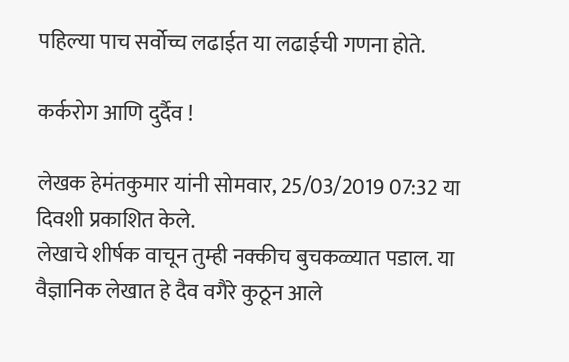पहिल्या पाच सर्वोच्च लढाईत या लढाईची गणना होते.

कर्करोग आणि दुर्दैव !

लेखक हेमंतकुमार यांनी सोमवार, 25/03/2019 07:32 या दिवशी प्रकाशित केले.
लेखाचे शीर्षक वाचून तुम्ही नक्कीच बुचकळ्यात पडाल. या वैज्ञानिक लेखात हे दैव वगैरे कुठून आले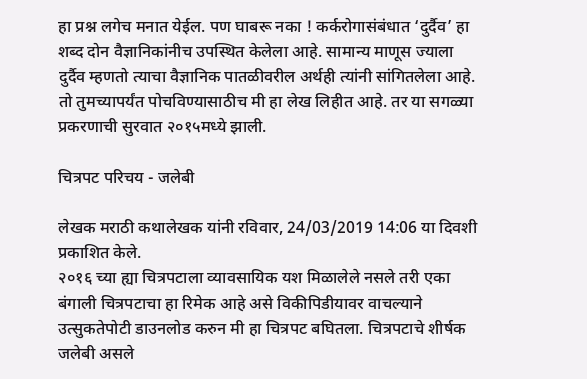हा प्रश्न लगेच मनात येईल. पण घाबरू नका ! कर्करोगासंबंधात ‘दुर्दैव’ हा शब्द दोन वैज्ञानिकांनीच उपस्थित केलेला आहे. सामान्य माणूस ज्याला दुर्दैव म्हणतो त्याचा वैज्ञानिक पातळीवरील अर्थही त्यांनी सांगितलेला आहे. तो तुमच्यापर्यंत पोचविण्यासाठीच मी हा लेख लिहीत आहे. तर या सगळ्या प्रकरणाची सुरवात २०१५मध्ये झाली.

चित्रपट परिचय - जलेबी

लेखक मराठी कथालेखक यांनी रविवार, 24/03/2019 14:06 या दिवशी प्रकाशित केले.
२०१६ च्या ह्या चित्रपटाला व्यावसायिक यश मिळालेले नसले तरी एका बंगाली चित्रपटाचा हा रिमेक आहे असे विकीपिडीयावर वाचल्याने उत्सुकतेपोटी डाउनलोड करुन मी हा चित्रपट बघितला. चित्रपटाचे शीर्षक जलेबी असले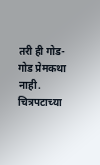तरी ही गोड-गोड प्रेमकथा नाही. चित्रपटाच्या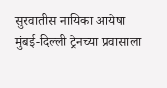सुरवातीस नायिका आयेषा मुंबई-दिल्ली ट्रेनच्या प्रवासाला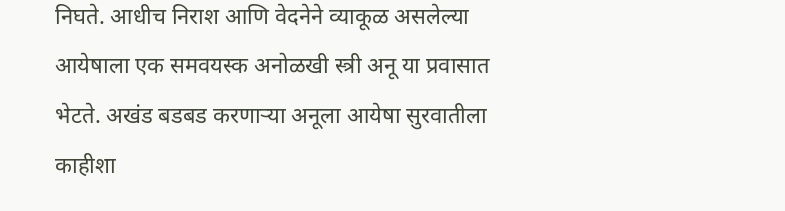निघते. आधीच निराश आणि वेदनेने व्याकूळ असलेल्या आयेषाला एक समवयस्क अनोळखी स्त्री अनू या प्रवासात भेटते. अखंड बडबड करणार्‍या अनूला आयेषा सुरवातीला काहीशा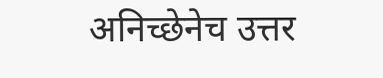अनिच्छेनेच उत्तर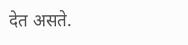देत असते.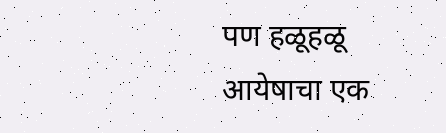पण हळूहळू आयेषाचा एक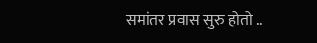समांतर प्रवास सुरु होतो ..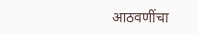आठवणींचा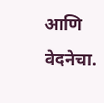आणि वेदनेचा.